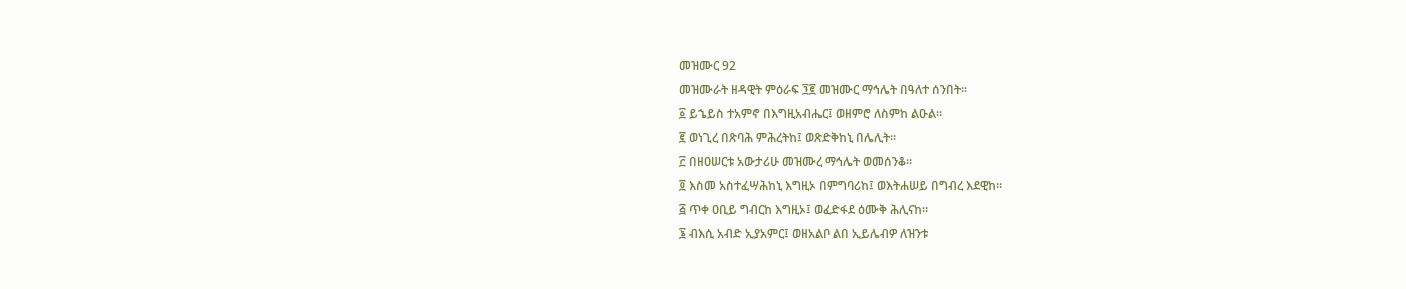መዝሙር 92
መዝሙራት ዘዳዊት ምዕራፍ ፺፪ መዝሙር ማኅሌት በዓለተ ሰንበት።
፩ ይኄይስ ተአምኖ በእግዚአብሔር፤ ወዘምሮ ለስምከ ልዑል።
፪ ወነጊረ በጽባሕ ምሕረትከ፤ ወጽድቅከኒ በሌሊት።
፫ በዘዐሠርቱ አውታሪሁ መዝሙረ ማኅሌት ወመሰንቆ።
፬ እስመ አስተፈሣሕከኒ እግዚኦ በምግባሪከ፤ ወእትሐሠይ በግብረ እደዊከ።
፭ ጥቀ ዐቢይ ግብርከ እግዚኦ፤ ወፈድፋደ ዕሙቅ ሕሊናከ።
፮ ብእሲ አብድ ኢያአምር፤ ወዘአልቦ ልበ ኢይሌብዎ ለዝንቱ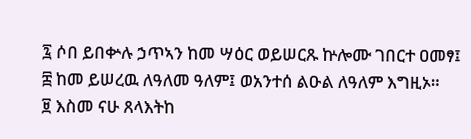፯ ሶበ ይበቍሉ ኃጥኣን ከመ ሣዕር ወይሠርጹ ኵሎሙ ገበርተ ዐመፃ፤
፰ ከመ ይሠረዉ ለዓለመ ዓለም፤ ወአንተሰ ልዑል ለዓለም እግዚኦ።
፱ እስመ ናሁ ጸላእትከ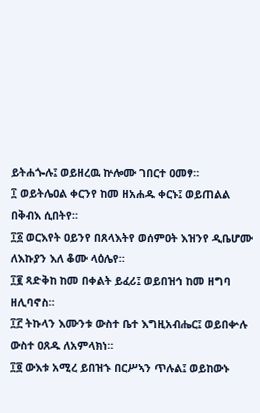ይትሐጐሉ፤ ወይዘረዉ ኵሎሙ ገበርተ ዐመፃ።
፲ ወይትሌዐል ቀርንየ ከመ ዘአሐዱ ቀርኑ፤ ወይጠልል በቅብእ ሲበትየ።
፲፩ ወርእየት ዐይንየ በጸላእትየ ወሰምዐት እዝንየ ዲቤሆሙ ለእኩያን እለ ቆሙ ላዕሌየ።
፲፪ ጻድቅከ ከመ በቀልት ይፈሪ፤ ወይበዝኅ ከመ ዘግባ ዘሊባኖስ።
፲፫ ትኩላን እሙንቱ ውስተ ቤተ እግዚአብሔር፤ ወይበቍሉ ውስተ ዐጸዱ ለአምላክነ።
፲፬ ውእቱ አሚረ ይበዝኁ በርሥኣን ጥሉል፤ ወይከውኑ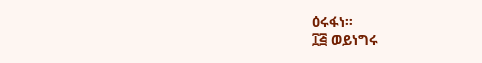ዕሩፋነ።
፲፭ ወይነግሩ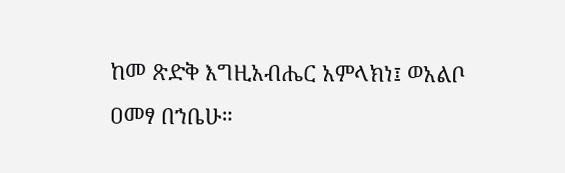ከመ ጽድቅ እግዚአብሔር አምላክነ፤ ወአልቦ ዐመፃ በኀቤሁ።